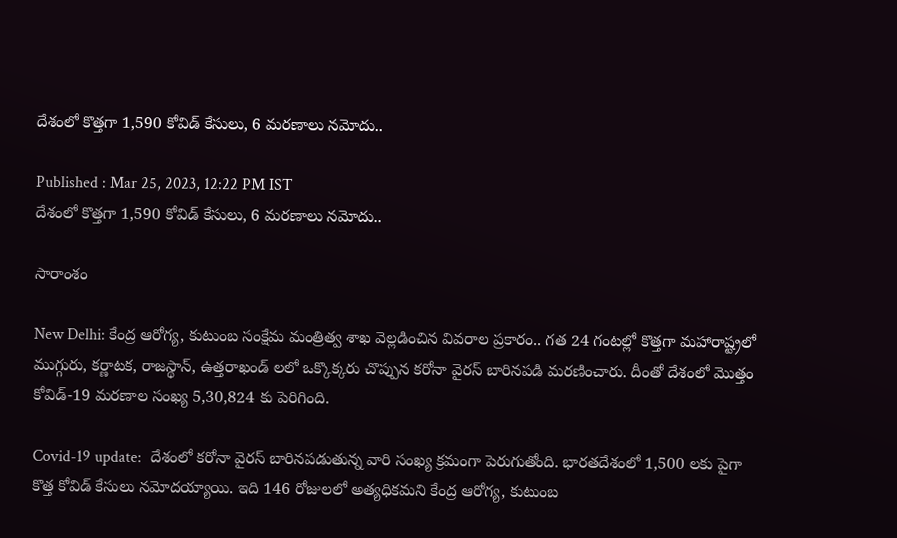దేశంలో కొత్త‌గా 1,590 కోవిడ్ కేసులు, 6 మ‌ర‌ణాలు న‌మోదు..

Published : Mar 25, 2023, 12:22 PM IST
దేశంలో కొత్త‌గా 1,590 కోవిడ్ కేసులు, 6 మ‌ర‌ణాలు న‌మోదు..

సారాంశం

New Delhi: కేంద్ర ఆరోగ్య‌, కుటుంబ సంక్షేమ మంత్రిత్వ శాఖ వెల్ల‌డించిన వివ‌రాల ప్ర‌కారం.. గ‌త 24 గంట‌ల్లో కొత్త‌గా మహారాష్ట్రలో ముగ్గురు, కర్ణాటక, రాజస్థాన్, ఉత్తరాఖండ్ ల‌లో ఒక్కొక్కరు చొప్పున క‌రోనా వైర‌స్ బారిన‌ప‌డి మ‌ర‌ణించారు. దీంతో దేశంలో మొత్తం కోవిడ్-19 మ‌ర‌ణాల సంఖ్య 5,30,824 కు పెరిగింది.

Covid-19 update:  దేశంలో క‌రోనా వైర‌స్ బారిన‌ప‌డుతున్న వారి సంఖ్య క్ర‌మంగా పెరుగుతోంది. భారతదేశంలో 1,500 ల‌కు పైగా కొత్త కోవిడ్ కేసులు నమోదయ్యాయి. ఇది 146 రోజులలో అత్యధికమ‌ని కేంద్ర ఆరోగ్య‌, కుటుంబ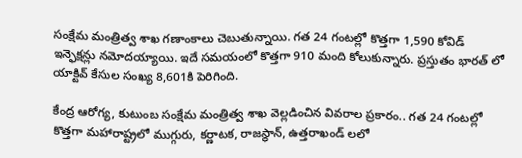సంక్షేమ మంత్రిత్వ శాఖ‌ గణాంకాలు చెబుతున్నాయి. గత 24 గంటల్లో కొత్తగా 1,590 కోవిడ్ ఇన్ఫెక్షన్లు నమోదయ్యాయి. ఇదే స‌మ‌యంలో కొత్త‌గా 910 మంది కోలుకున్నారు. ప్రస్తుతం భారత్ లో యాక్టివ్ కేసుల సంఖ్య 8,601కి పెరిగింది.

కేంద్ర ఆరోగ్య‌, కుటుంబ సంక్షేమ మంత్రిత్వ శాఖ వెల్ల‌డించిన వివ‌రాల ప్ర‌కారం.. గ‌త 24 గంట‌ల్లో కొత్త‌గా మహారాష్ట్రలో ముగ్గురు, కర్ణాటక, రాజస్థాన్, ఉత్తరాఖండ్ ల‌లో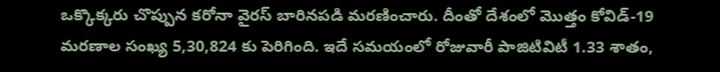ఒక్కొక్కరు చొప్పున క‌రోనా వైర‌స్ బారిన‌ప‌డి మ‌ర‌ణించారు. దీంతో దేశంలో మొత్తం కోవిడ్-19 మ‌ర‌ణాల సంఖ్య 5,30,824 కు పెరిగింది. ఇదే సమయంలో రోజువారీ పాజిటివిటీ 1.33 శాతం,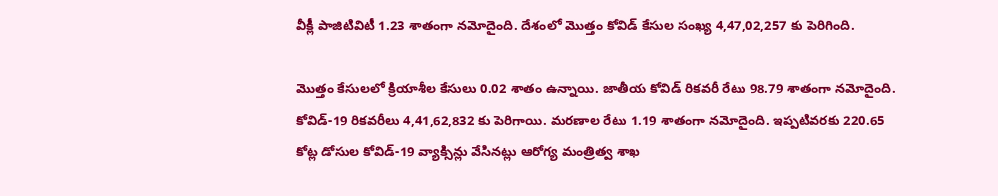వీక్లీ పాజిటివిటీ 1.23 శాతంగా నమోదైంది. దేశంలో మొత్తం కోవిడ్ కేసుల‌ సంఖ్య 4,47,02,257 కు పెరిగింది.

మొత్తం కేసులలో క్రియాశీల కేసులు 0.02 శాతం ఉన్నాయి. జాతీయ కోవిడ్ రికవరీ రేటు 98.79 శాతంగా నమోదైంది. కోవిడ్-19 రికవరీలు 4,41,62,832 కు పెరిగాయి. మరణాల రేటు 1.19 శాతంగా నమోదైంది. ఇప్పటివరకు 220.65 కోట్ల డోసుల కోవిడ్-19 వ్యాక్సిన్లు వేసినట్లు ఆరోగ్య మంత్రిత్వ శాఖ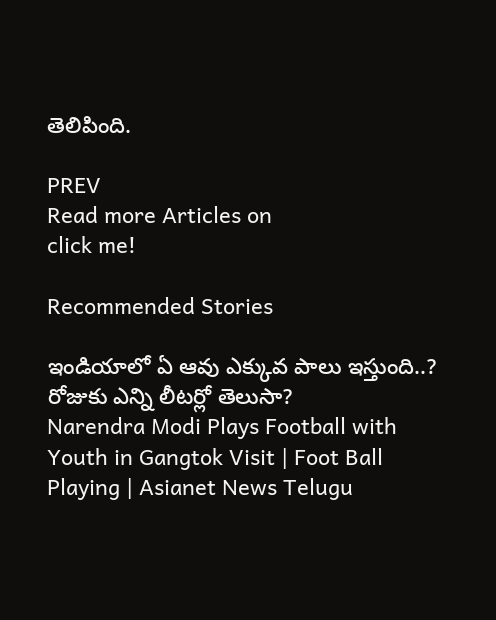తెలిపింది.

PREV
Read more Articles on
click me!

Recommended Stories

ఇండియాలో ఏ ఆవు ఎక్కువ పాలు ఇస్తుంది..? రోజుకు ఎన్ని లీటర్లో తెలుసా?
Narendra Modi Plays Football with Youth in Gangtok Visit | Foot Ball Playing | Asianet News Telugu